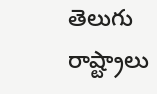తెలుగు రాష్ట్రాలు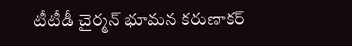టీటీడీ చైర్మన్‌ భూమన కరుణాకర్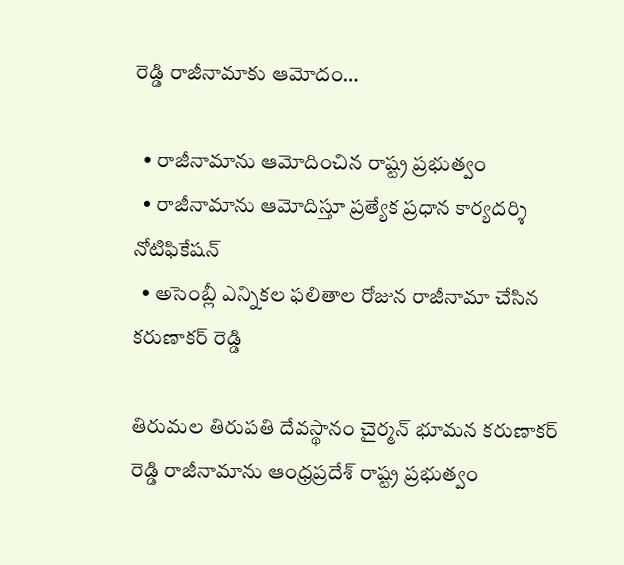రెడ్డి రాజీనామాకు ఆమోదం…

  • రాజీనామాను ఆమోదించిన రాష్ట్ర ప్రభుత్వం
  • రాజీనామాను ఆమోదిస్తూ ప్రత్యేక ప్రధాన కార్యదర్శి నోటిఫికేషన్
  • అసెంబ్లీ ఎన్నికల ఫలితాల రోజున రాజీనామా చేసిన కరుణాకర్ రెడ్డి

తిరుమల తిరుపతి దేవస్థానం చైర్మన్‌ భూమన కరుణాకర్ రెడ్డి రాజీనామాను ఆంధ్రప్రదేశ్ రాష్ట్ర ప్రభుత్వం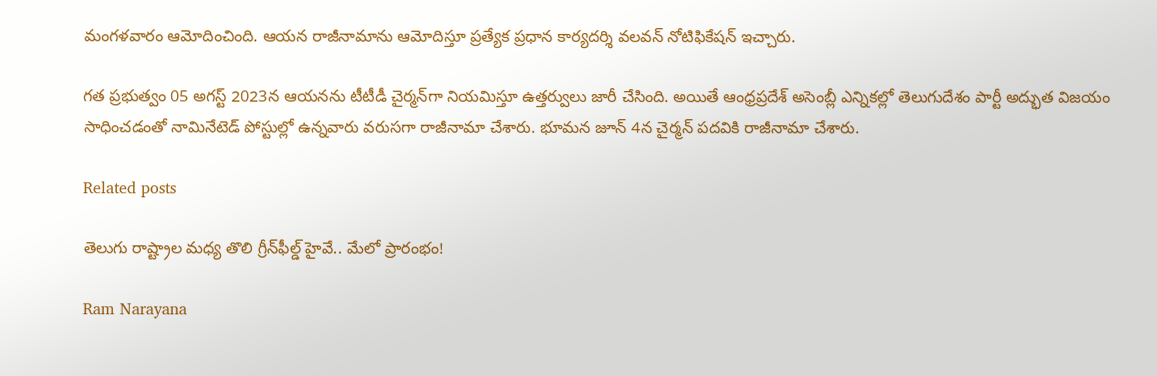మంగళవారం ఆమోదించింది. ఆయన రాజీనామాను ఆమోదిస్తూ ప్రత్యేక ప్రధాన కార్యదర్శి వలవన్ నోటిఫికేషన్ ఇచ్చారు.

గత ప్రభుత్వం 05 అగస్ట్ 2023న ఆయనను టీటీడీ చైర్మన్‌గా నియమిస్తూ ఉత్తర్వులు జారీ చేసింది. అయితే ఆంధ్రప్రదేశ్ అసెంబ్లీ ఎన్నికల్లో తెలుగుదేశం పార్టీ అద్భుత విజయం సాధించడంతో నామినేటెడ్ పోస్టుల్లో ఉన్నవారు వరుసగా రాజీనామా చేశారు. భూమన జూన్ 4న చైర్మన్ పదవికి రాజీనామా చేశారు.

Related posts

తెలుగు రాష్ట్రాల మధ్య తొలి గ్రీన్‌ఫీల్డ్ హైవే.. మేలో ప్రారంభం!

Ram Narayana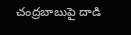చంద్రబాబుపై దాడి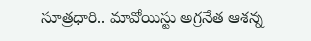సూత్రధారి.. మావోయిస్టు అగ్రనేత ఆశన్న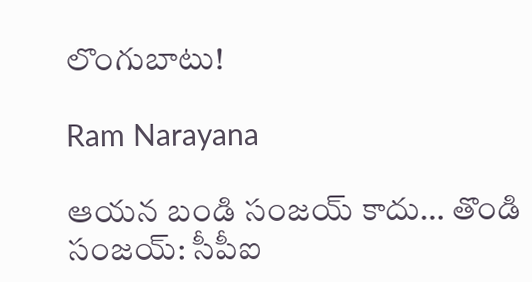లొంగుబాటు!

Ram Narayana

ఆయన బండి సంజయ్ కాదు… తొండి సంజయ్: సీపీఐ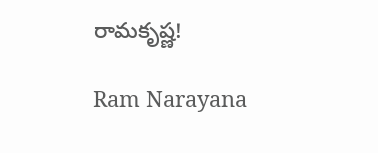రామకృష్ణ!

Ram Narayana